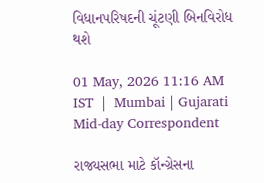વિધાનપરિષદની ચૂંટણી બિનવિરોધ થશે

01 May, 2026 11:16 AM IST  |  Mumbai | Gujarati Mid-day Correspondent

રાજ્યસભા માટે કૉન્ગ્રેસના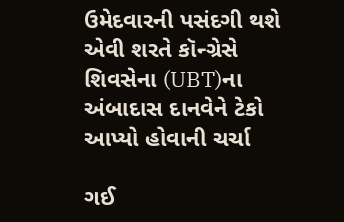ઉમેદવારની પસંદગી થશે એવી શરતે કૉન્ગ્રેસે શિવસેના (UBT)ના અંબાદાસ દાનવેને ટેકો આપ્યો હોવાની ચર્ચા

ગઈ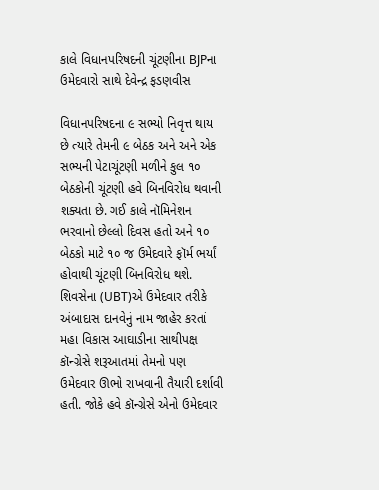કાલે વિધાનપરિષદની ચૂંટણીના BJPના ઉમેદવારો સાથે દેવેન્દ્ર ફડણવીસ

વિધાનપરિષદના ૯ સભ્યો નિવૃત્ત થાય છે ત્યારે તેમની ૯ બેઠક અને અને એક સભ્યની પેટાચૂંટણી મળીને કુલ ૧૦ બેઠકોની ચૂંટણી હવે બિનવિરોધ થવાની શક્યતા છે. ગઈ કાલે નૉમિનેશન ભરવાનો છેલ્લો દિવસ હતો અને ૧૦ બેઠકો માટે ૧૦ જ ઉમેદવારે ફૉર્મ ભર્યાં હોવાથી ચૂંટણી બિનવિરોધ થશે. શિવસેના (UBT)એ ઉમેદવાર તરીકે અંબાદાસ દાનવેનું નામ જાહેર કરતાં મહા વિકાસ આઘાડીના સાથીપક્ષ કૉન્ગ્રેસે શરૂઆતમાં તેમનો પણ ઉમેદવાર ઊભો રાખવાની તૈયારી દર્શાવી હતી. જોકે હવે કૉન્ગ્રેસે એનો ઉમેદવાર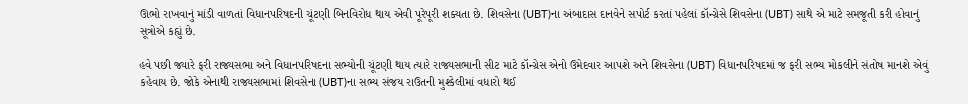ઊભો રાખવાનું માંડી વાળતાં વિધાનપરિષદની ચૂંટણી બિનવિરોધ થાય એવી પૂરેપૂરી શક્યતા છે. શિવસેના (UBT)ના અંબાદાસ દાનવેને સપોર્ટ કરતાં પહેલાં કૉન્ગ્રેસે શિવસેના (UBT) સાથે એ માટે સમજૂતી કરી હોવાનું સૂત્રોએ કહ્યું છે.

હવે પછી જ્યારે ફરી રાજ્યસભા અને વિધાનપરિષદના સભ્યોની ચૂંટણી થાય ત્યારે રાજ્યસભાની સીટ માટે કૉન્ગ્રેસ એનો ઉમેદવાર આપશે અને શિવસેના (UBT) વિધાનપરિષદમાં જ ફરી સભ્ય મોકલીને સંતોષ માનશે એવું કહેવાય છે. જોકે એનાથી રાજ્યસભામાં શિવસેના (UBT)ના સભ્ય સંજય રાઉતની મુશ્કેલીમાં વધારો થઈ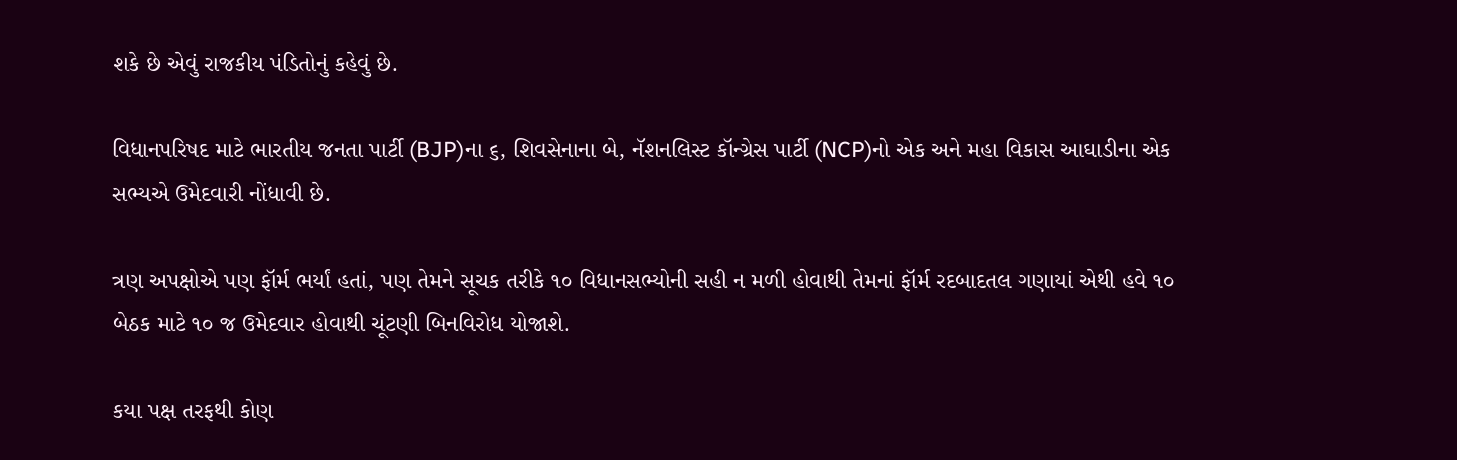શકે છે એવું રાજકીય પંડિતોનું કહેવું છે.

વિધાનપરિષદ માટે ભારતીય જનતા પાર્ટી (BJP)ના ૬, શિવસેનાના બે, નૅશનલિસ્ટ કૉન્ગ્રેસ પાર્ટી (NCP)નો એક અને મહા વિકાસ આઘાડીના એક સભ્યએ ઉમેદવારી નોંધાવી છે.

ત્રણ અપક્ષોએ પણ ફૉર્મ ભર્યાં હતાં, પણ તેમને સૂચક તરીકે ૧૦ વિધાનસભ્યોની સહી ન મળી હોવાથી તેમનાં ફૉર્મ રદબાદતલ ગણાયાં એથી હવે ૧૦ બેઠક માટે ૧૦ જ ઉમેદવાર હોવાથી ચૂંટણી બિનવિરોધ યોજાશે.

કયા પક્ષ તરફથી કોણ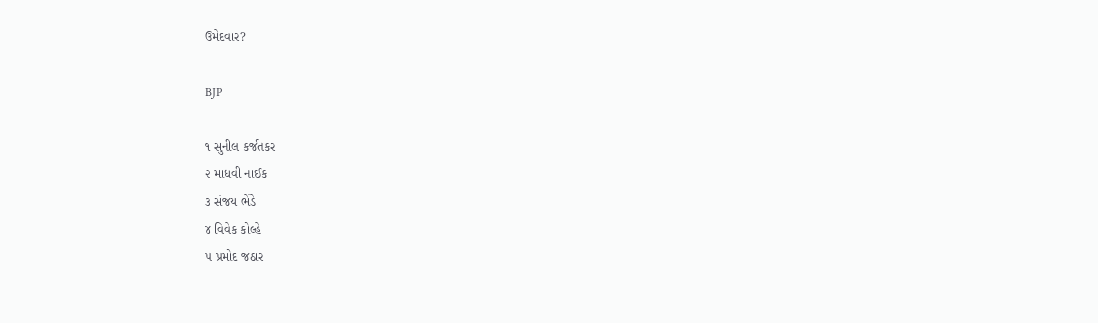ઉમેદવાર?

BJP

૧ સુનીલ કર્જતકર
૨ માધવી નાઈક
૩ સંજય ભેંડે
૪ વિવેક કોલ્હે
૫ પ્રમોદ જઠાર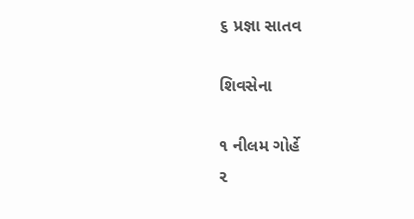૬ પ્રજ્ઞા સાતવ

શિવસેના

૧ નીલમ ગોર્હે
૨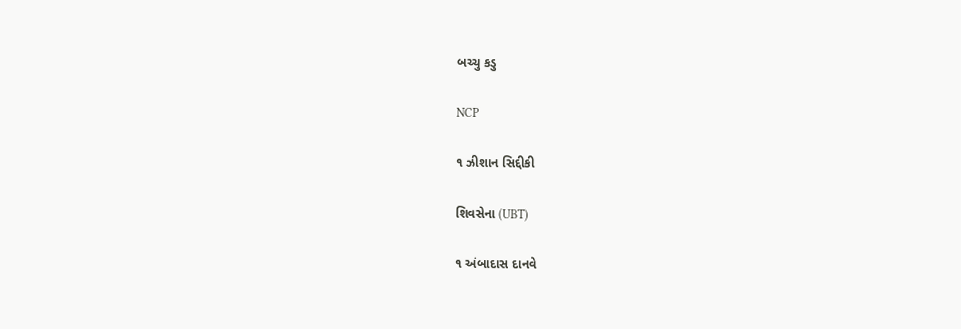બચ્ચુ કડુ

NCP

૧ ઝીશાન સિદ્દીકી

શિવસેના (UBT)

૧ અંબાદાસ દાનવે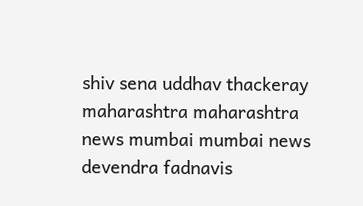shiv sena uddhav thackeray maharashtra maharashtra news mumbai mumbai news devendra fadnavis